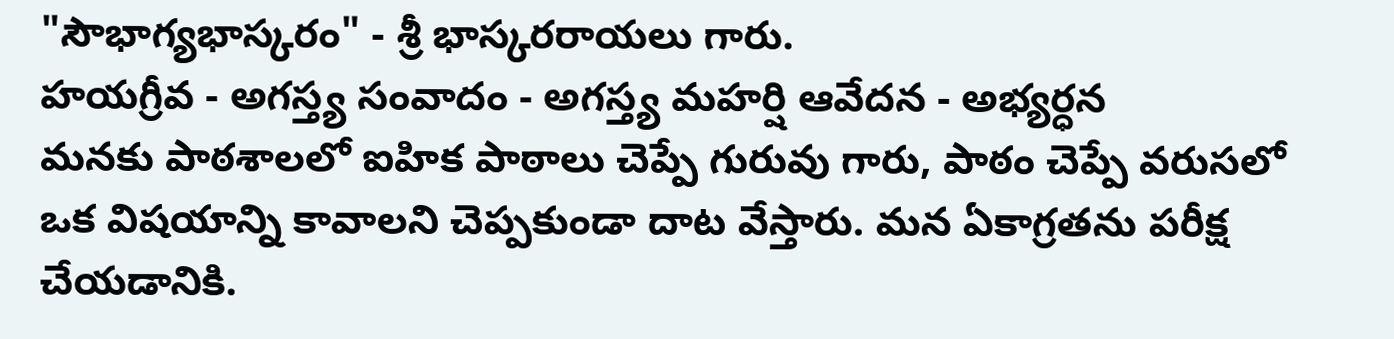"సౌభాగ్యభాస్కరం" - శ్రీ భాస్కరరాయలు గారు.
హయగ్రీవ - అగస్త్య సంవాదం - అగస్త్య మహర్షి ఆవేదన - అభ్యర్ధన
మనకు పాఠశాలలో ఐహిక పాఠాలు చెప్పే గురువు గారు, పాఠం చెప్పే వరుసలో ఒక విషయాన్ని కావాలని చెప్పకుండా దాట వేస్తారు. మన ఏకాగ్రతను పరీక్ష చేయడానికి.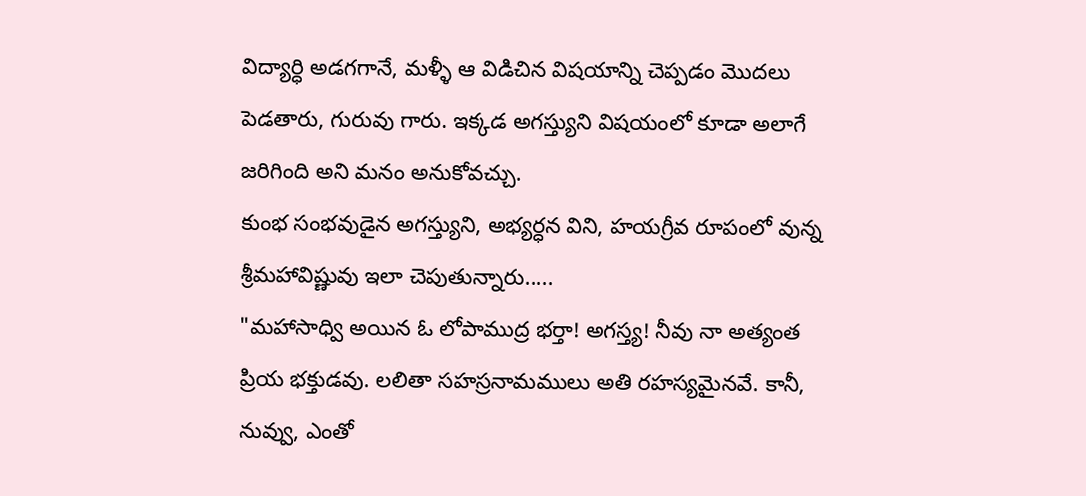విద్యార్ధి అడగగానే, మళ్ళీ ఆ విడిచిన విషయాన్ని చెప్పడం మొదలు పెడతారు, గురువు గారు. ఇక్కడ అగస్త్యుని విషయంలో కూడా అలాగే జరిగింది అని మనం అనుకోవచ్చు.
కుంభ సంభవుడైన అగస్త్యుని, అభ్యర్ధన విని, హయగ్రీవ రూపంలో వున్న శ్రీమహావిష్ణువు ఇలా చెపుతున్నారు.....
"మహాసాధ్వి అయిన ఓ లోపాముద్ర భర్తా! అగస్త్య! నీవు నా అత్యంత ప్రియ భక్తుడవు. లలితా సహస్రనామములు అతి రహస్యమైనవే. కానీ, నువ్వు, ఎంతో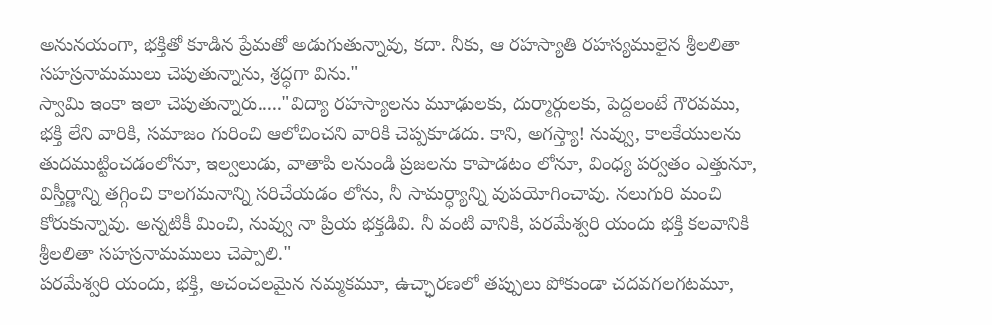అనునయంగా, భక్తితో కూడిన ప్రేమతో అడుగుతున్నావు, కదా. నీకు, ఆ రహస్యాతి రహస్యములైన శ్రీలలితా సహస్రనామములు చెపుతున్నాను, శ్రద్ధగా విను."
స్వామి ఇంకా ఇలా చెపుతున్నారు....."విద్యా రహస్యాలను మూఢులకు, దుర్మార్గులకు, పెద్దలంటే గౌరవము, భక్తి లేని వారికి, సమాజం గురించి ఆలోచించని వారికి చెప్పకూడదు. కాని, అగస్త్యా! నువ్వు, కాలకేయులను తుదముట్టించడంలోనూ, ఇల్వలుడు, వాతాపి లనుండి ప్రజలను కాపాడటం లోనూ, వింధ్య పర్వతం ఎత్తునూ, విస్తీర్ణాన్ని తగ్గించి కాలగమనాన్ని సరిచేయడం లోను, నీ సామర్ధ్యాన్ని వుపయోగించావు. నలుగురి మంచి కోరుకున్నావు. అన్నటికీ మించి, నువ్వు నా ప్రియ భక్తడివి. నీ వంటి వానికి, పరమేశ్వరి యందు భక్తి కలవానికి శ్రీలలితా సహస్రనామములు చెప్పాలి."
పరమేశ్వరి యందు, భక్తి, అచంచలమైన నమ్మకమూ, ఉచ్ఛారణలో తప్పులు పోకుండా చదవగలగటమూ,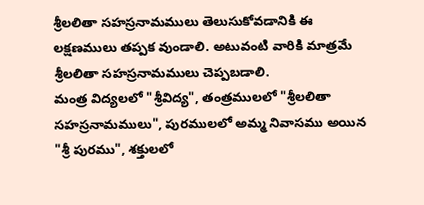శ్రీలలితా సహస్రనామములు తెలుసుకోవడానికి ఈ లక్షణములు తప్పక వుండాలి. అటువంటి వారికి మాత్రమే శ్రీలలితా సహస్రనామములు చెప్పబడాలి.
మంత్ర విద్యలలో "శ్రీవిద్య", తంత్రములలో "శ్రీలలితా సహస్రనామములు", పురములలో అమ్మ నివాసము అయిన "శ్రీ పురము", శక్తులలో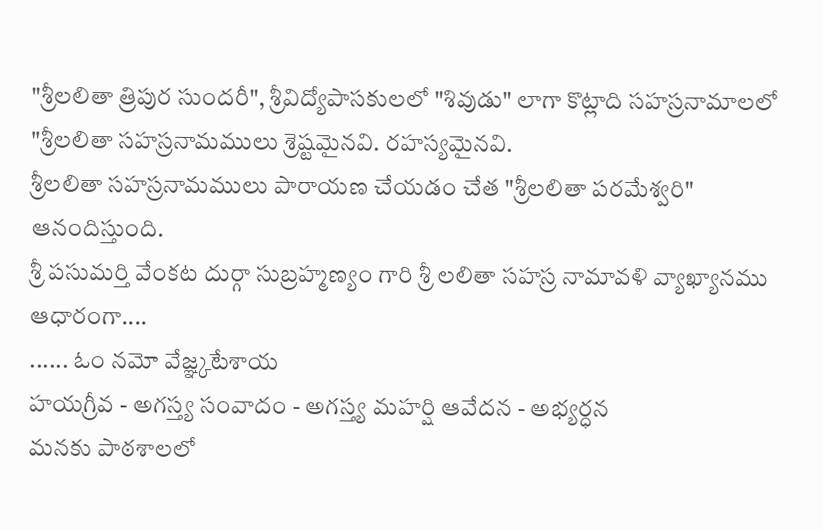"శ్రీలలితా త్రిపుర సుందరీ", శ్రీవిద్యోపాసకులలో "శివుడు" లాగా కొట్లాది సహస్రనామాలలో "శ్రీలలితా సహస్రనామములు శ్రెష్టమైనవి. రహస్యమైనవి.
శ్రీలలితా సహస్రనామములు పారాయణ చేయడం చేత "శ్రీలలితా పరమేశ్వరి" ఆనందిస్తుంది.
శ్రీ పసుమర్తి వేంకట దుర్గా సుబ్రహ్మణ్యం గారి శ్రీ లలితా సహస్ర నామావళి వ్యాఖ్యానము ఆధారంగా....
...... ఓం నమో వేజ్ఞ్కటేశాయ
హయగ్రీవ - అగస్త్య సంవాదం - అగస్త్య మహర్షి ఆవేదన - అభ్యర్ధన
మనకు పాఠశాలలో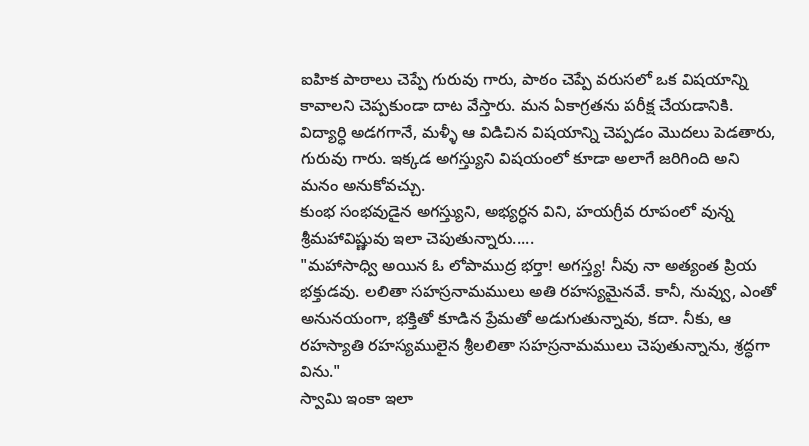ఐహిక పాఠాలు చెప్పే గురువు గారు, పాఠం చెప్పే వరుసలో ఒక విషయాన్ని కావాలని చెప్పకుండా దాట వేస్తారు. మన ఏకాగ్రతను పరీక్ష చేయడానికి. విద్యార్ధి అడగగానే, మళ్ళీ ఆ విడిచిన విషయాన్ని చెప్పడం మొదలు పెడతారు, గురువు గారు. ఇక్కడ అగస్త్యుని విషయంలో కూడా అలాగే జరిగింది అని మనం అనుకోవచ్చు.
కుంభ సంభవుడైన అగస్త్యుని, అభ్యర్ధన విని, హయగ్రీవ రూపంలో వున్న శ్రీమహావిష్ణువు ఇలా చెపుతున్నారు.....
"మహాసాధ్వి అయిన ఓ లోపాముద్ర భర్తా! అగస్త్య! నీవు నా అత్యంత ప్రియ భక్తుడవు. లలితా సహస్రనామములు అతి రహస్యమైనవే. కానీ, నువ్వు, ఎంతో అనునయంగా, భక్తితో కూడిన ప్రేమతో అడుగుతున్నావు, కదా. నీకు, ఆ రహస్యాతి రహస్యములైన శ్రీలలితా సహస్రనామములు చెపుతున్నాను, శ్రద్ధగా విను."
స్వామి ఇంకా ఇలా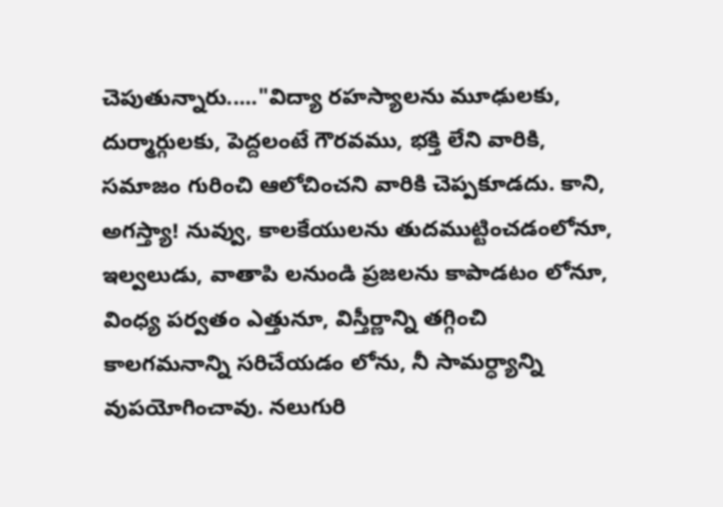చెపుతున్నారు....."విద్యా రహస్యాలను మూఢులకు, దుర్మార్గులకు, పెద్దలంటే గౌరవము, భక్తి లేని వారికి, సమాజం గురించి ఆలోచించని వారికి చెప్పకూడదు. కాని, అగస్త్యా! నువ్వు, కాలకేయులను తుదముట్టించడంలోనూ, ఇల్వలుడు, వాతాపి లనుండి ప్రజలను కాపాడటం లోనూ, వింధ్య పర్వతం ఎత్తునూ, విస్తీర్ణాన్ని తగ్గించి కాలగమనాన్ని సరిచేయడం లోను, నీ సామర్ధ్యాన్ని వుపయోగించావు. నలుగురి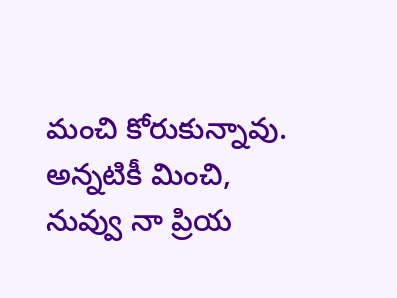మంచి కోరుకున్నావు. అన్నటికీ మించి, నువ్వు నా ప్రియ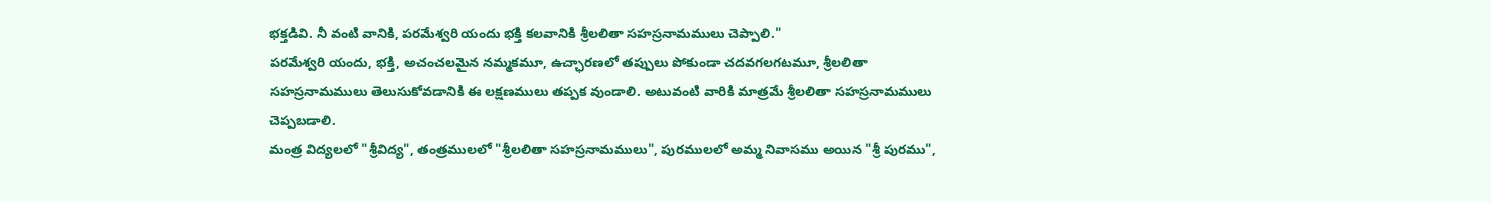భక్తడివి. నీ వంటి వానికి, పరమేశ్వరి యందు భక్తి కలవానికి శ్రీలలితా సహస్రనామములు చెప్పాలి."
పరమేశ్వరి యందు, భక్తి, అచంచలమైన నమ్మకమూ, ఉచ్ఛారణలో తప్పులు పోకుండా చదవగలగటమూ, శ్రీలలితా సహస్రనామములు తెలుసుకోవడానికి ఈ లక్షణములు తప్పక వుండాలి. అటువంటి వారికి మాత్రమే శ్రీలలితా సహస్రనామములు చెప్పబడాలి.
మంత్ర విద్యలలో "శ్రీవిద్య", తంత్రములలో "శ్రీలలితా సహస్రనామములు", పురములలో అమ్మ నివాసము అయిన "శ్రీ పురము",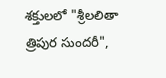శక్తులలో "శ్రీలలితా త్రిపుర సుందరీ",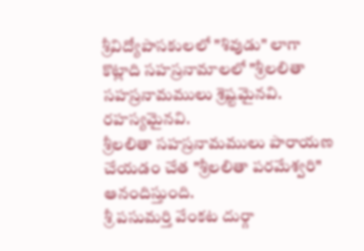శ్రీవిద్యోపాసకులలో "శివుడు" లాగా కొట్లాది సహస్రనామాలలో "శ్రీలలితా సహస్రనామములు శ్రెష్టమైనవి. రహస్యమైనవి.
శ్రీలలితా సహస్రనామములు పారాయణ చేయడం చేత "శ్రీలలితా పరమేశ్వరి" ఆనందిస్తుంది.
శ్రీ పసుమర్తి వేంకట దుర్గా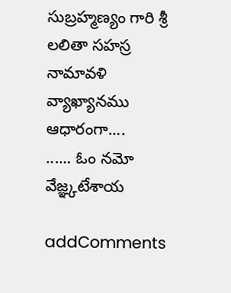సుబ్రహ్మణ్యం గారి శ్రీ లలితా సహస్ర నామావళి వ్యాఖ్యానము ఆధారంగా....
...... ఓం నమో వేజ్ఞ్కటేశాయ

addComments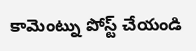కామెంట్ను పోస్ట్ చేయండి